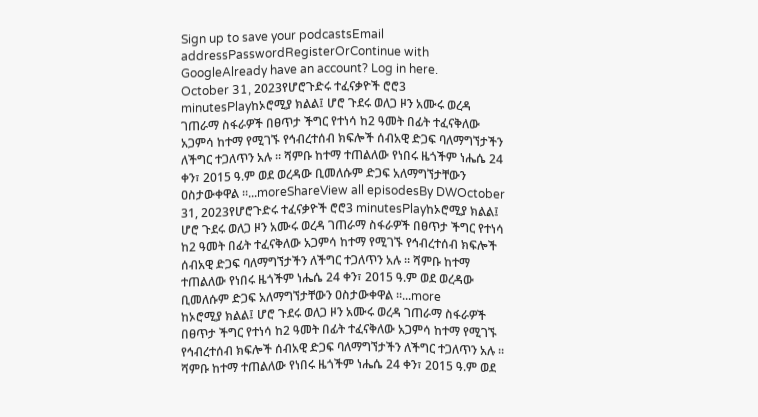Sign up to save your podcastsEmail addressPasswordRegisterOrContinue with GoogleAlready have an account? Log in here.
October 31, 2023የሆሮጉድሩ ተፈናቃዮች ሮሮ3 minutesPlayከኦሮሚያ ክልል፤ ሆሮ ጉደሩ ወለጋ ዞን አሙሩ ወረዳ ገጠራማ ስፋራዎች በፀጥታ ችግር የተነሳ ከ2 ዓመት በፊት ተፈናቅለው አጋምሳ ከተማ የሚገኙ የኅብረተሰብ ክፍሎች ሰብአዊ ድጋፍ ባለማግኘታችን ለችግር ተጋለጥን አሉ ። ሻምቡ ከተማ ተጠልለው የነበሩ ዜጎችም ነሔሴ 24 ቀን፣ 2015 ዓ.ም ወደ ወረዳው ቢመለሱም ድጋፍ አለማግኘታቸውን ዐስታውቀዋል ።...moreShareView all episodesBy DWOctober 31, 2023የሆሮጉድሩ ተፈናቃዮች ሮሮ3 minutesPlayከኦሮሚያ ክልል፤ ሆሮ ጉደሩ ወለጋ ዞን አሙሩ ወረዳ ገጠራማ ስፋራዎች በፀጥታ ችግር የተነሳ ከ2 ዓመት በፊት ተፈናቅለው አጋምሳ ከተማ የሚገኙ የኅብረተሰብ ክፍሎች ሰብአዊ ድጋፍ ባለማግኘታችን ለችግር ተጋለጥን አሉ ። ሻምቡ ከተማ ተጠልለው የነበሩ ዜጎችም ነሔሴ 24 ቀን፣ 2015 ዓ.ም ወደ ወረዳው ቢመለሱም ድጋፍ አለማግኘታቸውን ዐስታውቀዋል ።...more
ከኦሮሚያ ክልል፤ ሆሮ ጉደሩ ወለጋ ዞን አሙሩ ወረዳ ገጠራማ ስፋራዎች በፀጥታ ችግር የተነሳ ከ2 ዓመት በፊት ተፈናቅለው አጋምሳ ከተማ የሚገኙ የኅብረተሰብ ክፍሎች ሰብአዊ ድጋፍ ባለማግኘታችን ለችግር ተጋለጥን አሉ ። ሻምቡ ከተማ ተጠልለው የነበሩ ዜጎችም ነሔሴ 24 ቀን፣ 2015 ዓ.ም ወደ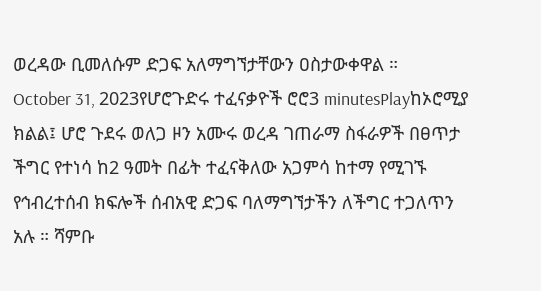ወረዳው ቢመለሱም ድጋፍ አለማግኘታቸውን ዐስታውቀዋል ።
October 31, 2023የሆሮጉድሩ ተፈናቃዮች ሮሮ3 minutesPlayከኦሮሚያ ክልል፤ ሆሮ ጉደሩ ወለጋ ዞን አሙሩ ወረዳ ገጠራማ ስፋራዎች በፀጥታ ችግር የተነሳ ከ2 ዓመት በፊት ተፈናቅለው አጋምሳ ከተማ የሚገኙ የኅብረተሰብ ክፍሎች ሰብአዊ ድጋፍ ባለማግኘታችን ለችግር ተጋለጥን አሉ ። ሻምቡ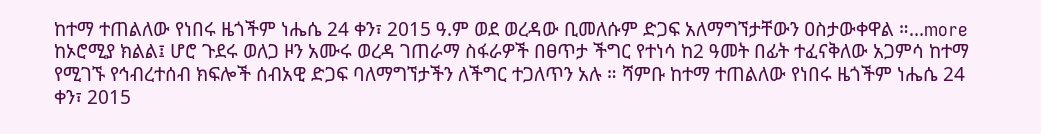ከተማ ተጠልለው የነበሩ ዜጎችም ነሔሴ 24 ቀን፣ 2015 ዓ.ም ወደ ወረዳው ቢመለሱም ድጋፍ አለማግኘታቸውን ዐስታውቀዋል ።...more
ከኦሮሚያ ክልል፤ ሆሮ ጉደሩ ወለጋ ዞን አሙሩ ወረዳ ገጠራማ ስፋራዎች በፀጥታ ችግር የተነሳ ከ2 ዓመት በፊት ተፈናቅለው አጋምሳ ከተማ የሚገኙ የኅብረተሰብ ክፍሎች ሰብአዊ ድጋፍ ባለማግኘታችን ለችግር ተጋለጥን አሉ ። ሻምቡ ከተማ ተጠልለው የነበሩ ዜጎችም ነሔሴ 24 ቀን፣ 2015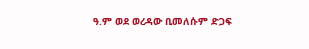ዓ.ም ወደ ወረዳው ቢመለሱም ድጋፍ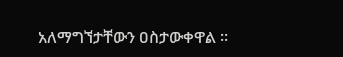አለማግኘታቸውን ዐስታውቀዋል ።